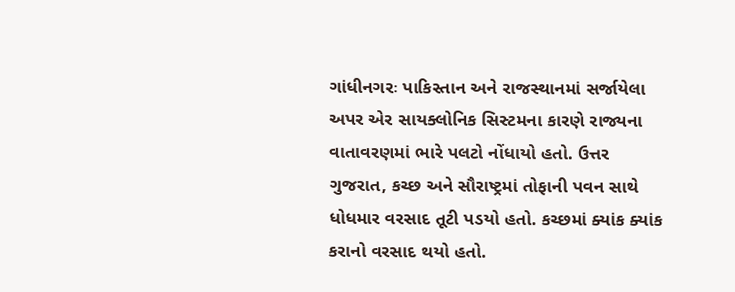ગાંધીનગરઃ પાકિસ્તાન અને રાજસ્થાનમાં સર્જાયેલા અપર એર સાયક્લોનિક સિસ્ટમના કારણે રાજ્યના વાતાવરણમાં ભારે પલટો નોંધાયો હતો. ઉત્તર ગુજરાત, કચ્છ અને સૌરાષ્ટ્રમાં તોફાની પવન સાથે ધોધમાર વરસાદ તૂટી પડયો હતો. કચ્છમાં ક્યાંક ક્યાંક કરાનો વરસાદ થયો હતો.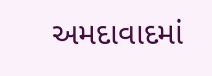અમદાવાદમાં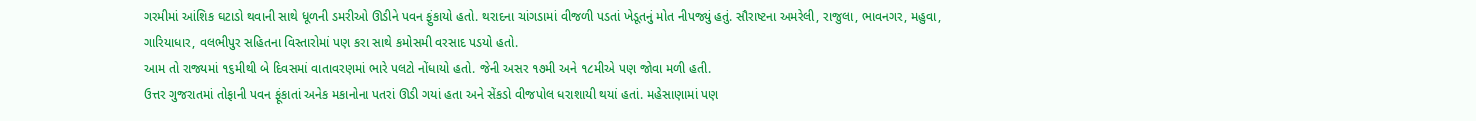ગરમીમાં આંશિક ઘટાડો થવાની સાથે ધૂળની ડમરીઓ ઊડીને પવન ફુંકાયો હતો. થરાદના ચાંગડામાં વીજળી પડતાં ખેડૂતનું મોત નીપજ્યું હતું. સૌરાષ્ટના અમરેલી, રાજુલા, ભાવનગર, મહુવા, ગારિયાધાર, વલભીપુર સહિતના વિસ્તારોમાં પણ કરા સાથે કમોસમી વરસાદ પડયો હતો.
આમ તો રાજ્યમાં ૧૬મીથી બે દિવસમાં વાતાવરણમાં ભારે પલટો નોંધાયો હતો. જેની અસર ૧૭મી અને ૧૮મીએ પણ જોવા મળી હતી.
ઉત્તર ગુજરાતમાં તોફાની પવન ફૂંકાતાં અનેક મકાનોના પતરાં ઊડી ગયાં હતા અને સેંકડો વીજપોલ ધરાશાયી થયાં હતાં. મહેસાણામાં પણ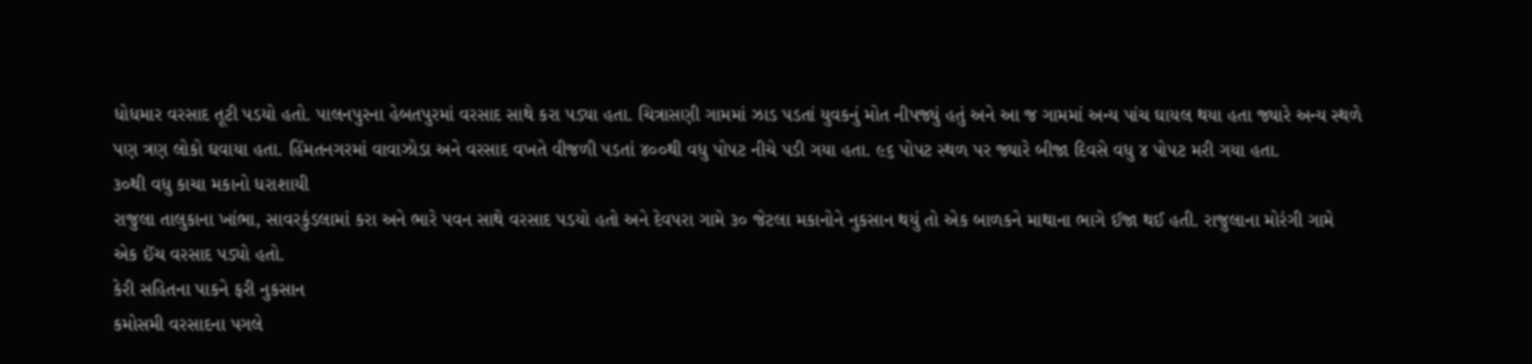ધોધમાર વરસાદ તૂટી પડયો હતો. પાલનપુરના હેબતપુરમાં વરસાદ સાથે કરા પડ્યા હતા. ચિત્રાસણી ગામમાં ઝાડ પડતાં યુવકનું મોત નીપજ્યું હતું અને આ જ ગામમાં અન્ય પાંચ ઘાયલ થયા હતા જ્યારે અન્ય સ્થળે પણ ત્રણ લોકો ઘવાયા હતા. હિંમતનગરમાં વાવાઝોડા અને વરસાદ વખતે વીજળી પડતાં ૪૦૦થી વધુ પોપટ નીચે પડી ગયા હતા. ૯૬ પોપટ સ્થળ પર જ્યારે બીજા દિવસે વધુ ૪ પોપટ મરી ગયા હતા.
૩૦થી વધુ કાચા મકાનો ધરાશાયી
રાજુલા તાલુકાના ખાંભા, સાવરકુંડલામાં કરા અને ભારે પવન સાથે વરસાદ પડયો હતો અને દેવપરા ગામે ૩૦ જેટલા મકાનોને નુકસાન થયું તો એક બાળકને માથાના ભાગે ઈજા થઈ હતી. રાજુલાના મોરંગી ગામે એક ઈંચ વરસાદ પડ્યો હતો.
કેરી સહિતના પાકને ફરી નુકસાન
કમોસમી વરસાદના પગલે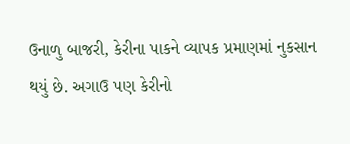ઉનાળુ બાજરી, કેરીના પાકને વ્યાપક પ્રમાણમાં નુકસાન થયું છે. અગાઉ પણ કેરીનો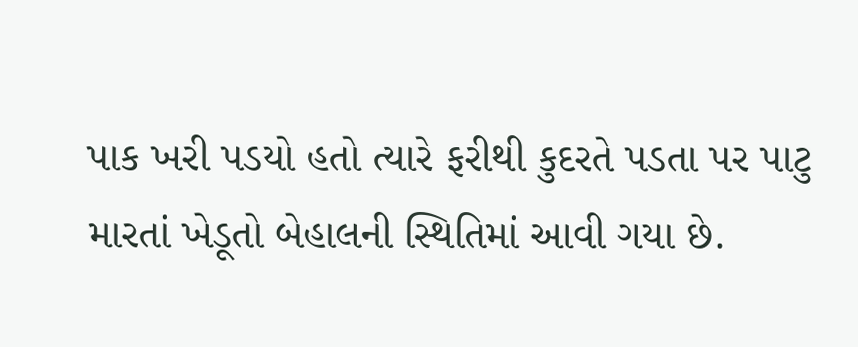પાક ખરી પડયો હતો ત્યારે ફરીથી કુદરતે પડતા પર પાટુ મારતાં ખેડૂતો બેહાલની સ્થિતિમાં આવી ગયા છે.